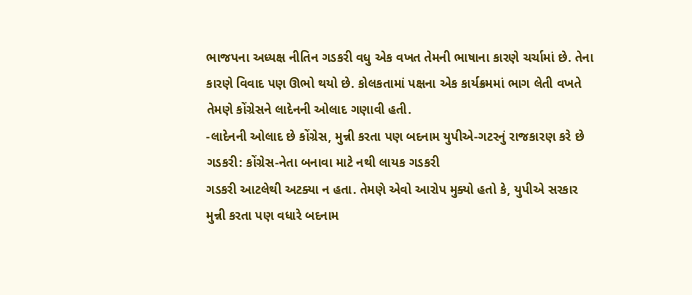ભાજપના અધ્યક્ષ નીતિન ગડકરી વધુ એક વખત તેમની ભાષાના કારણે ચર્ચામાં છે. તેના કારણે વિવાદ પણ ઊભો થયો છે. કોલકતામાં પક્ષના એક કાર્યક્રમમાં ભાગ લેતી વખતે તેમણે કોંગ્રેસને લાદેનની ઓલાદ ગણાવી હતી.
-લાદેનની ઓલાદ છે કોંગ્રેસ, મુન્ની કરતા પણ બદનામ યુપીએ-ગટરનું રાજકારણ કરે છે ગડકરી: કોંગ્રેસ-નેતા બનાવા માટે નથી લાયક ગડકરી
ગડકરી આટલેથી અટક્યા ન હતા. તેમણે એવો આરોપ મુક્યો હતો કે, યુપીએ સરકાર મુન્ની કરતા પણ વધારે બદનામ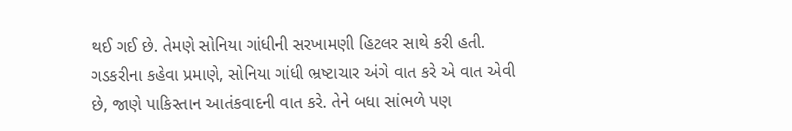થઈ ગઈ છે. તેમણે સોનિયા ગાંધીની સરખામણી હિટલર સાથે કરી હતી. ગડકરીના કહેવા પ્રમાણે, સોનિયા ગાંધી ભ્રષ્ટાચાર અંગે વાત કરે એ વાત એવી છે, જાણે પાકિસ્તાન આતંકવાદની વાત કરે. તેને બધા સાંભળે પણ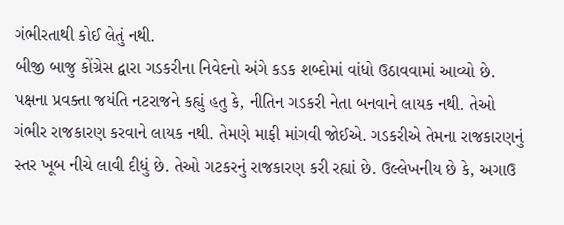ગંભીરતાથી કોઈ લેતું નથી.
બીજી બાજુ કોંગ્રેસ દ્વારા ગડકરીના નિવેદનો અંગે કડક શબ્દોમાં વાંધો ઉઠાવવામાં આવ્યો છે. પક્ષના પ્રવક્તા જયંતિ નટરાજને કહ્યું હતુ કે, નીતિન ગડકરી નેતા બનવાને લાયક નથી. તેઓ ગંભીર રાજકારણ કરવાને લાયક નથી. તેમણે માફી માંગવી જોઈએ. ગડકરીએ તેમના રાજકારણનું સ્તર ખૂબ નીચે લાવી દીધું છે. તેઓ ગટકરનું રાજકારણ કરી રહ્યાં છે. ઉલ્લેખનીય છે કે, અગાઉ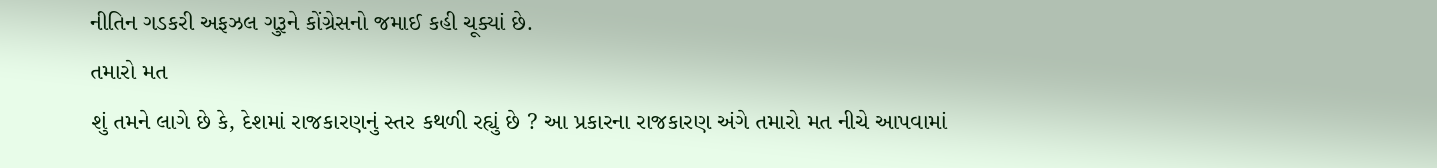નીતિન ગડકરી અફઝલ ગુરૂને કોંગ્રેસનો જમાઈ કહી ચૂક્યાં છે.
તમારો મત
શું તમને લાગે છે કે, દેશમાં રાજકારણનું સ્તર કથળી રહ્યું છે ? આ પ્રકારના રાજકારણ અંગે તમારો મત નીચે આપવામાં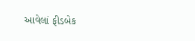આવેલાં ફીડબેક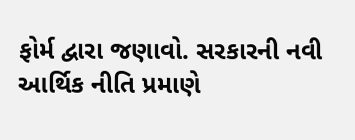ફોર્મ દ્વારા જણાવો. સરકારની નવી આર્થિક નીતિ પ્રમાણે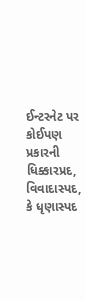ઈન્ટરનેટ પર કોઈપણ પ્રકારની ધિક્કારપ્રદ, વિવાદાસ્પદ, કે ધૃણાસ્પદ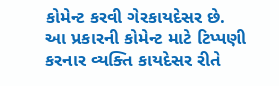કોમેન્ટ કરવી ગેરકાયદેસર છે. આ પ્રકારની કોમેન્ટ માટે ટિપ્પણી કરનાર વ્યક્તિ કાયદેસર રીતે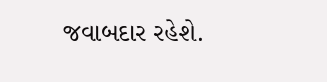જવાબદાર રહેશે.